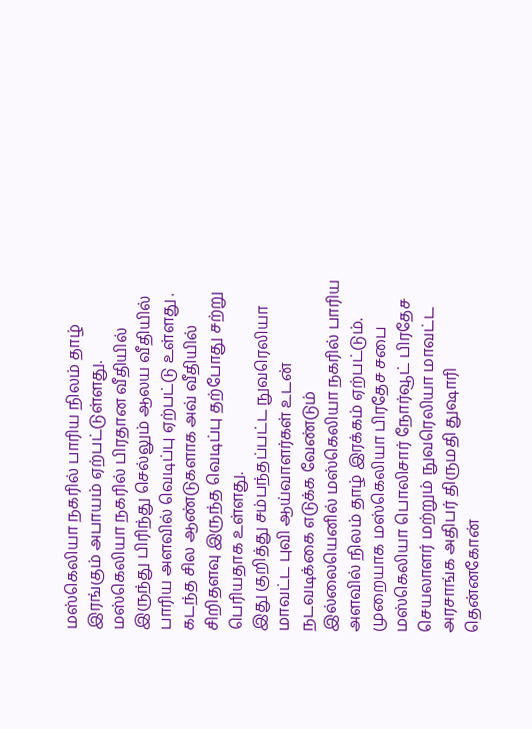மஸ்கெலியா நகரில் பாரிய நிலம் தாழ் இரங்கும் அபாயம் ஏற்பட்டுள்ளது.
மஸ்கெலியா நகரில் பிரதான வீதியில் இருந்து பிரிந்து செல்லும் ஆலய வீதியில் பாரிய அளவில் வெடிப்பு ஏற்பட்டு உள்ளது .
கடந்த சில ஆண்டுகளாக அவ் வீதியில் சிறிதளவு இருந்த வெடிப்பு தற்போது சற்று பெரியதாக உள்ளது.
இது குறித்து சம்பந்தப்பட்ட நுவரெலியா மாவட்ட புவி ஆய்வாளர்கள் உடன் நடவடிக்கை எடுக்க வேண்டும் இல்லையெனில் மஸ்கெலியா நகரில் பாரிய அளவில் நிலம் தாழ் இரக்கம் ஏற்பட்டும்.
முறையாக மஸ்கெலியா பிரதேச சபை மஸ்கெலியா பொலிசார் நோர்வூட் பிரதேச செயலாளர் மற்றும் நுவரெலியா மாவட்ட அரசாங்க அதிபர் திருமதி துஷாரி தென்னகோன்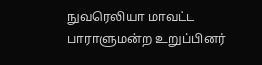நுவரெலியா மாவட்ட பாராளுமன்ற உறுப்பினர்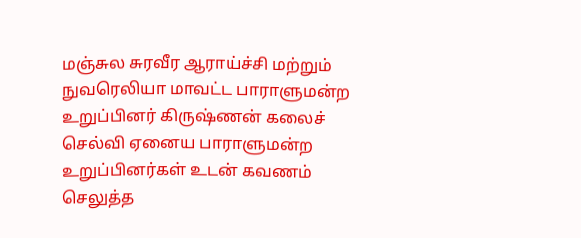மஞ்சுல சுரவீர ஆராய்ச்சி மற்றும் நுவரெலியா மாவட்ட பாராளுமன்ற உறுப்பினர் கிருஷ்ணன் கலைச் செல்வி ஏனைய பாராளுமன்ற உறுப்பினர்கள் உடன் கவணம் செலுத்த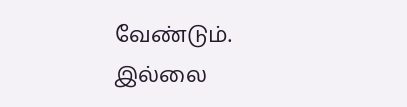வேண்டும்.
இல்லை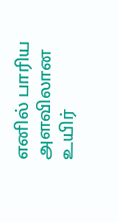எனில் பாரிய அளவிலான உயிர்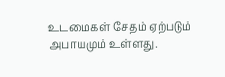உடமைகள் சேதம் ஏற்படும் அபாயமும் உள்ளது.